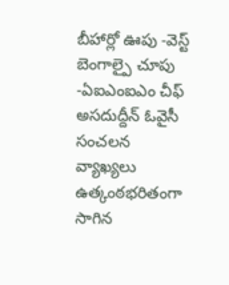బీహార్లో ఊపు -వెస్ట్ బెంగాల్పై చూపు -ఏఐఎంఐఎం చీఫ్ అసదుద్దీన్ ఓవైసీ సంచలన వ్యాఖ్యలు
ఉత్కంఠభరితంగా సాగిన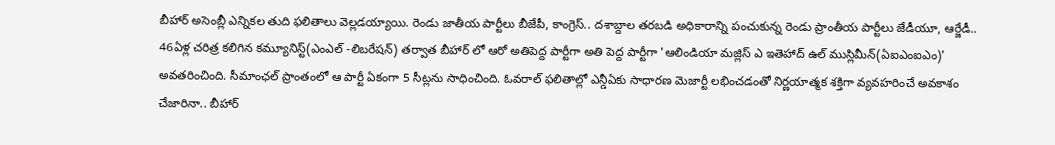బీహార్ అసెంబ్లీ ఎన్నికల తుది ఫలితాలు వెల్లడయ్యాయి. రెండు జాతీయ పార్టీలు బీజేపీ, కాంగ్రెస్.. దశాబ్దాల తరబడి అధికారాన్ని పంచుకున్న రెండు ప్రాంతీయ పార్టీలు జేడీయూ, ఆర్జేడీ.. 46ఏళ్ల చరిత్ర కలిగిన కమ్యూనిస్ట్(ఎంఎల్ -లిబరేషన్) తర్వాత బీహార్ లో ఆరో అతిపెద్ద పార్టీగా అతి పెద్ద పార్టీగా 'ఆలిండియా మజ్లిస్ ఎ ఇతెహాద్ ఉల్ ముస్లిమీన్(ఏఐఎంఐఎం)' అవతరించింది. సీమాంఛల్ ప్రాంతంలో ఆ పార్టీ ఏకంగా 5 సీట్లను సాధించింది. ఓవరాల్ ఫలితాల్లో ఎన్డీఏకు సాధారణ మెజార్టీ లభించడంతో నిర్ణయాత్మక శక్తిగా వ్యవహరించే అవకాశం చేజారినా.. బీహార్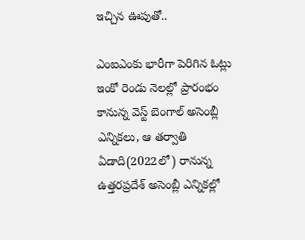ఇచ్చిన ఊపుతో..

ఎంఐఎంకు భారీగా పెరిగిన ఓట్లు
ఇంకో రెండు నెలల్లో ప్రారంభం కానున్న వెస్ట్ బెంగాల్ అసెంబ్లీ ఎన్నికలు, ఆ తర్వాతి ఏడాది(2022లో) రానున్న ఉత్తరప్రదేశ్ అసెంబ్లీ ఎన్నికల్లో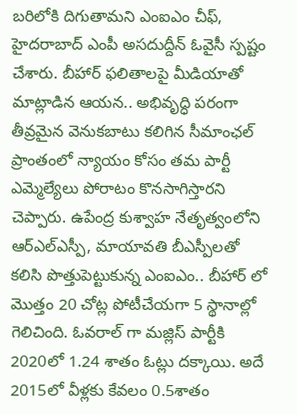బరిలోకి దిగుతామని ఎంఐఎం చీఫ్, హైదరాబాద్ ఎంపీ అసదుద్దీన్ ఓవైసీ స్పష్టం చేశారు. బీహార్ ఫలితాలపై మీడియాతో మాట్లాడిన ఆయన.. అభివృద్ధి పరంగా తీవ్రమైన వెనుకబాటు కలిగిన సీమాంఛల్ ప్రాంతంలో న్యాయం కోసం తమ పార్టీ ఎమ్మెల్యేలు పోరాటం కొనసాగిస్తారని చెప్పారు. ఉపేంద్ర కుశ్వాహ నేతృత్వంలోని ఆర్ఎల్ఎస్పీ, మాయావతి బీఎస్పీలతో కలిసి పొత్తుపెట్టుకున్న ఎంఐఎం.. బీహార్ లో మొత్తం 20 చోట్ల పోటీచేయగా 5 స్థానాల్లో గెలిచింది. ఓవరాల్ గా మజ్లిస్ పార్టీకి 2020లో 1.24 శాతం ఓట్లు దక్కాయి. అదే 2015లో వీళ్లకు కేవలం 0.5శాతం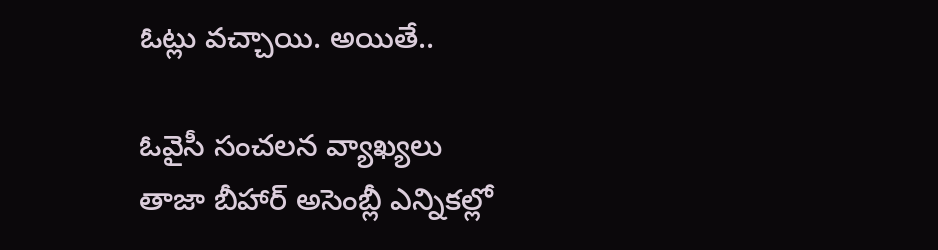ఓట్లు వచ్చాయి. అయితే..

ఓవైసీ సంచలన వ్యాఖ్యలు
తాజా బీహార్ అసెంబ్లీ ఎన్నికల్లో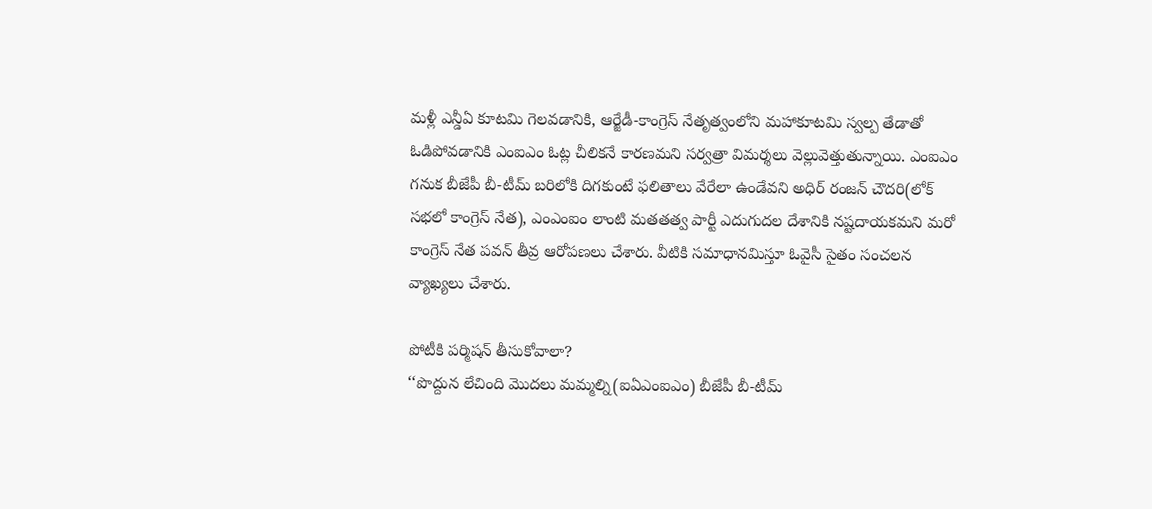మళ్లీ ఎన్డీఏ కూటమి గెలవడానికి, ఆర్జేడీ-కాంగ్రెస్ నేతృత్వంలోని మహాకూటమి స్వల్ప తేడాతో ఓడిపోవడానికి ఎంఐఎం ఓట్ల చీలికనే కారణమని సర్వత్రా విమర్శలు వెల్లువెత్తుతున్నాయి. ఎంఐఎం గనుక బీజేపీ బీ-టీమ్ బరిలోకి దిగకుంటే ఫలితాలు వేరేలా ఉండేవని అధిర్ రంజన్ చౌదరి(లోక్ సభలో కాంగ్రెస్ నేత), ఎంఎంఐం లాంటి మతతత్వ పార్టీ ఎదుగుదల దేశానికి నష్టదాయకమని మరో కాంగ్రెస్ నేత పవన్ తీవ్ర ఆరోపణలు చేశారు. వీటికి సమాధానమిస్తూ ఓవైసీ సైతం సంచలన వ్యాఖ్యలు చేశారు.

పోటీకి పర్మిషన్ తీసుకోవాలా?
‘‘పొద్దున లేచింది మొదలు మమ్మల్ని(ఐఏఎంఐఎం) బీజేపీ బీ-టీమ్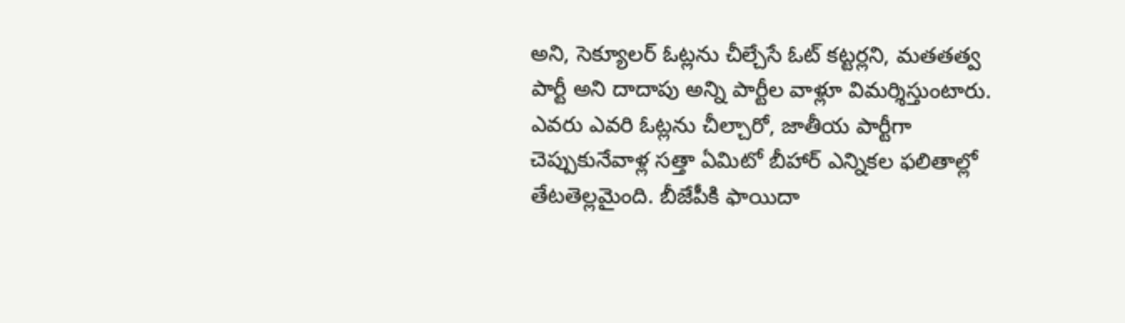అని, సెక్యూలర్ ఓట్లను చీల్చేసే ఓట్ కట్టర్లని, మతతత్వ పార్టీ అని దాదాపు అన్ని పార్టీల వాళ్లూ విమర్శిస్తుంటారు. ఎవరు ఎవరి ఓట్లను చీల్చారో, జాతీయ పార్టీగా చెప్పుకునేవాళ్ల సత్తా ఏమిటో బీహార్ ఎన్నికల ఫలితాల్లో తేటతెల్లమైంది. బీజేపీకి ఫాయిదా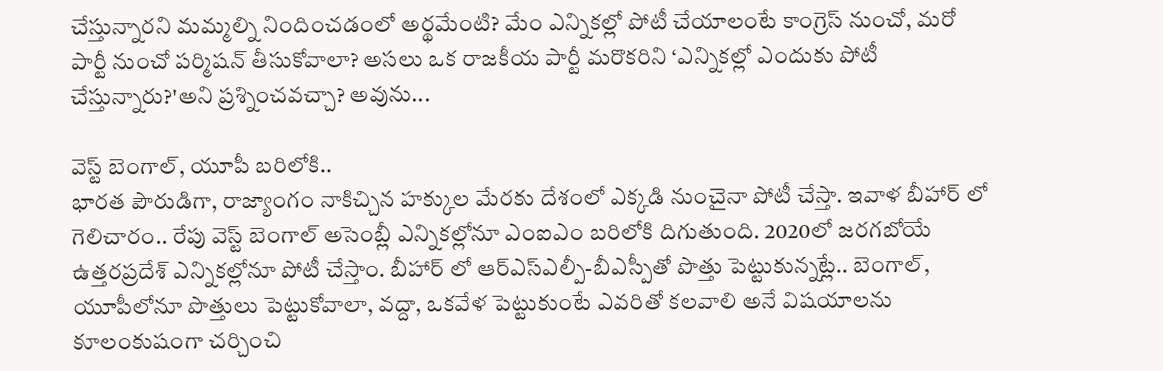చేస్తున్నారని మమ్మల్ని నిందించడంలో అర్థమేంటి? మేం ఎన్నికల్లో పోటీ చేయాలంటే కాంగ్రెస్ నుంచో, మరో పార్టీ నుంచో పర్మిషన్ తీసుకోవాలా? అసలు ఒక రాజకీయ పార్టీ మరొకరిని ‘ఎన్నికల్లో ఎందుకు పోటీ చేస్తున్నారు?'అని ప్రశ్నించవచ్చా? అవును...

వెస్ట్ బెంగాల్, యూపీ బరిలోకి..
భారత పౌరుడిగా, రాజ్యాంగం నాకిచ్చిన హక్కుల మేరకు దేశంలో ఎక్కడి నుంచైనా పోటీ చేస్తా. ఇవాళ బీహార్ లో గెలిచారం.. రేపు వెస్ట్ బెంగాల్ అసెంబ్లీ ఎన్నికల్లోనూ ఎంఐఎం బరిలోకి దిగుతుంది. 2020లో జరగబోయే ఉత్తరప్రదేశ్ ఎన్నికల్లోనూ పోటీ చేస్తాం. బీహార్ లో ఆర్ఎస్ఎల్పీ-బీఎస్పీతో పొత్తు పెట్టుకున్నట్లే.. బెంగాల్, యూపీలోనూ పొత్తులు పెట్టుకోవాలా, వద్దా, ఒకవేళ పెట్టుకుంటే ఎవరితో కలవాలి అనే విషయాలను కూలంకుషంగా చర్చించి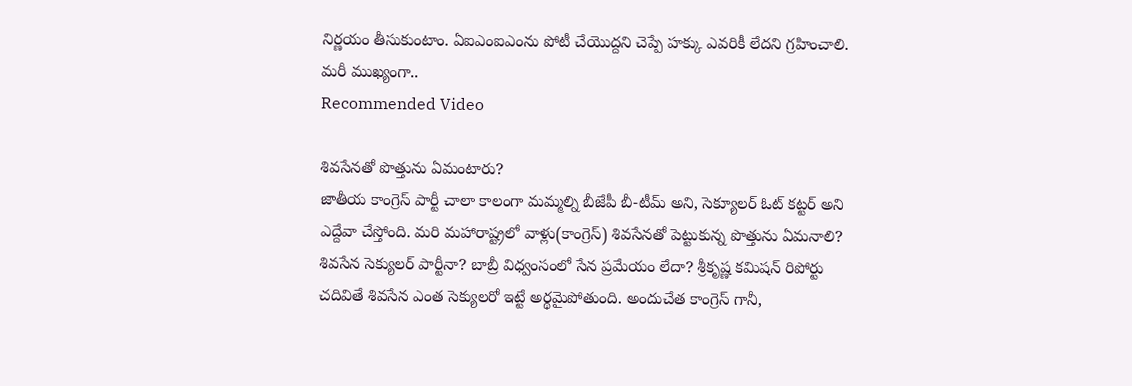నిర్ణయం తీసుకుంటాం. ఏఐఎంఐఎంను పోటీ చేయొద్దని చెప్పే హక్కు ఎవరికీ లేదని గ్రహించాలి. మరీ ముఖ్యంగా..
Recommended Video

శివసేనతో పొత్తును ఏమంటారు?
జాతీయ కాంగ్రెస్ పార్టీ చాలా కాలంగా మమ్మల్ని బీజేపీ బీ-టీమ్ అని, సెక్యూలర్ ఓట్ కట్టర్ అని ఎద్దేవా చేస్తోంది. మరి మహారాష్ట్రలో వాళ్లు(కాంగ్రెస్) శివసేనతో పెట్టుకున్న పొత్తును ఏమనాలి? శివసేన సెక్యులర్ పార్టీనా? బాబ్రీ విధ్వంసంలో సేన ప్రమేయం లేదా? శ్రీకృష్ణ కమిషన్ రిపోర్టు చదివితే శివసేన ఎంత సెక్యులరో ఇట్టే అర్థమైపోతుంది. అందుచేత కాంగ్రెస్ గానీ,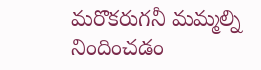మరొకరుగనీ మమ్మల్ని నిందించడం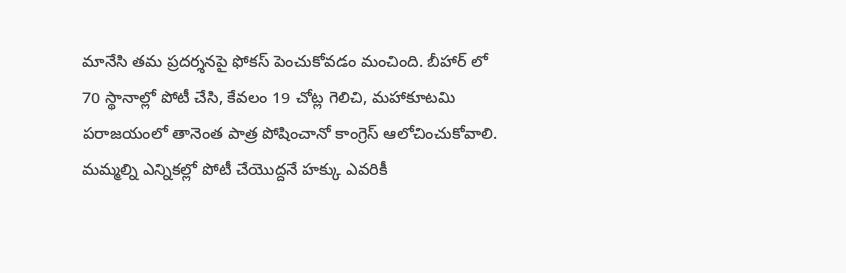మానేసి తమ ప్రదర్శనపై ఫోకస్ పెంచుకోవడం మంచింది. బీహార్ లో 70 స్థానాల్లో పోటీ చేసి, కేవలం 19 చోట్ల గెలిచి, మహాకూటమి పరాజయంలో తానెంత పాత్ర పోషించానో కాంగ్రెస్ ఆలోచించుకోవాలి. మమ్మల్ని ఎన్నికల్లో పోటీ చేయొద్దనే హక్కు ఎవరికీ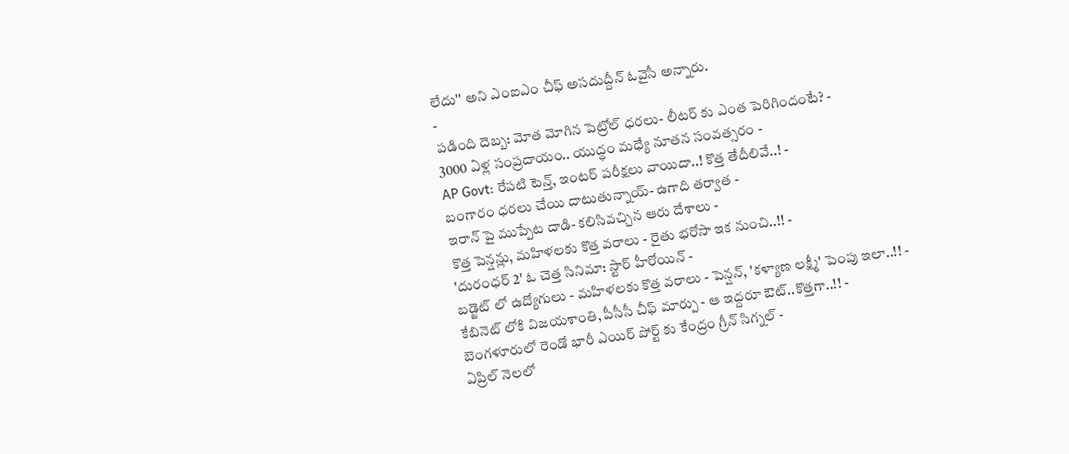లేదు'' అని ఎంఐఎం చీఫ్ అసదుద్దీన్ ఓవైసీ అన్నారు.
-
పడింది దెబ్బ: మోత మోగిన పెట్రోల్ ధరలు- లీటర్ కు ఎంత పెరిగిందంటే? -
3000 ఏళ్ల సంప్రదాయం.. యుద్ధం మధ్యే నూతన సంవత్సరం -
AP Govt: రేపటి టెన్త్, ఇంటర్ పరీక్షలు వాయిదా..! కొత్త తేదీలివే..! -
బంగారం ధరలు చేయి దాటుతున్నాయ్- ఉగాది తర్వాత -
ఇరాన్ పై ముప్పేట దాడి- కలిసివచ్చిన ఆరు దేశాలు -
కొత్త పెన్షన్లు, మహిళలకు కొత్త వరాలు - రైతు భరోసా ఇక నుంచి..!! -
'దురంధర్ 2' ఓ చెత్త సినిమా: స్టార్ హీరోయిన్ -
బడ్జెట్ లో ఉద్యోగులు - మహిళలకు కొత్త వరాలు - పెన్షన్, 'కళ్యాణ లక్ష్మీ' పెంపు ఇలా..!! -
కేబినెట్ లోకి విజయశాంతి, పీసీసీ చీఫ్ మార్పు - ఆ ఇద్దరూ ఔట్..కొత్తగా..!! -
బెంగళూరులో రెండో భారీ ఎయిర్ పోర్ట్ కు కేంద్రం గ్రీన్ సిగ్నల్ -
ఏప్రిల్ నెలలో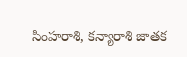సింహరాశి, కన్యారాశి జాతక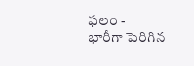ఫలం -
భారీగా పెరిగిన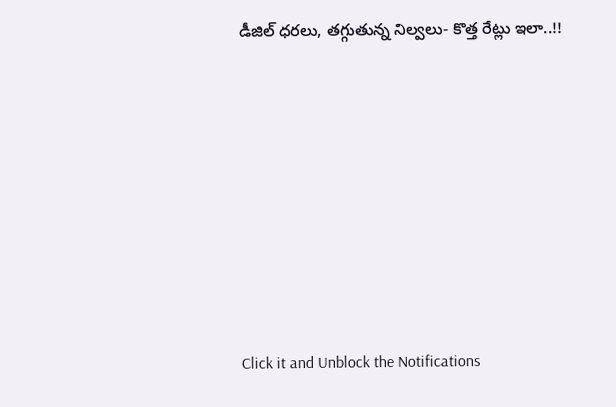డీజిల్ ధరలు, తగ్గుతున్న నిల్వలు- కొత్త రేట్లు ఇలా..!!












Click it and Unblock the Notifications